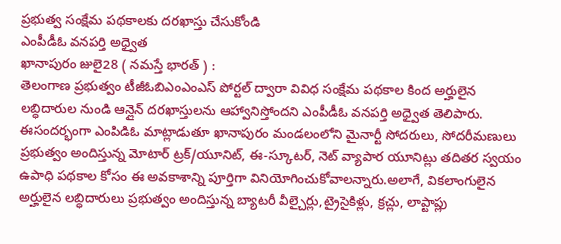ప్రభుత్వ సంక్షేమ పథకాలకు దరఖాస్తు చేసుకోండి
ఎంపీడీఓ వనపర్తి అధ్వైత
ఖానాపురం జులై28 ( నమస్తే భారత్ ) :
తెలంగాణ ప్రభుత్వం టీజీఓబిఎంఎంఎస్ పోర్టల్ ద్వారా వివిధ సంక్షేమ పథకాల కింద అర్హులైన లబ్ధిదారుల నుండి ఆన్లైన్ దరఖాస్తులను ఆహ్వానిస్తోందని ఎంపీడీఓ వనపర్తి అధ్వైత తెలిపారు. ఈసందర్భంగా ఎంపిడిఓ మాట్లాడుతూ ఖానాపురం మండలంలోని మైనార్టీ సోదరులు, సోదరీమణులు ప్రభుత్వం అందిస్తున్న మోటార్ ట్రక్/యూనిట్, ఈ-స్కూటర్, నెట్ వ్యాపార యూనిట్లు తదితర స్వయం ఉపాధి పథకాల కోసం ఈ అవకాశాన్ని పూర్తిగా వినియోగించుకోవాలన్నారు.అలాగే, వికలాంగులైన అర్హులైన లబ్ధిదారులు ప్రభుత్వం అందిస్తున్న బ్యాటరీ వీల్చైర్లు,ట్రైసైకిళ్లు, క్రచ్లు, లాప్టాప్లు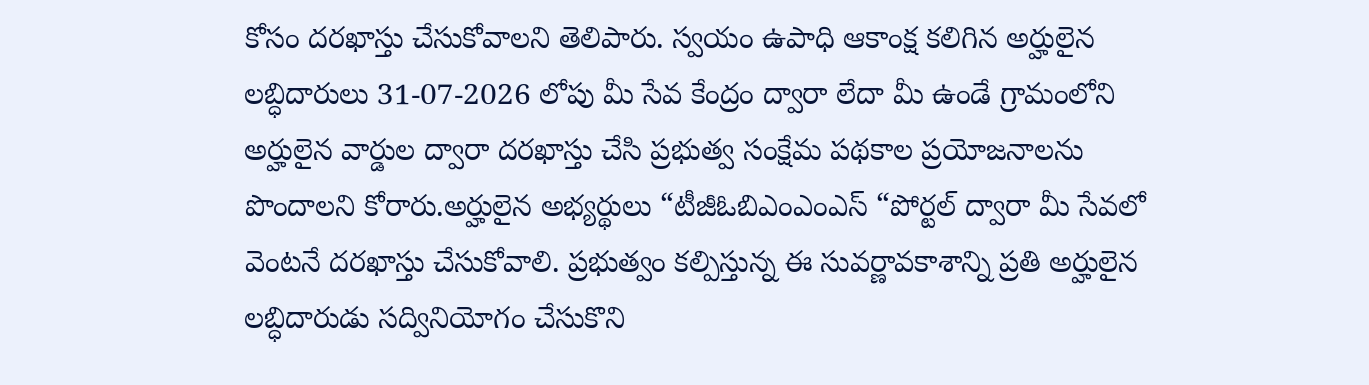కోసం దరఖాస్తు చేసుకోవాలని తెలిపారు. స్వయం ఉపాధి ఆకాంక్ష కలిగిన అర్హులైన లబ్ధిదారులు 31-07-2026 లోపు మీ సేవ కేంద్రం ద్వారా లేదా మీ ఉండే గ్రామంలోని అర్హులైన వార్డుల ద్వారా దరఖాస్తు చేసి ప్రభుత్వ సంక్షేమ పథకాల ప్రయోజనాలను పొందాలని కోరారు.అర్హులైన అభ్యర్థులు “టీజీఓబిఎంఎంఎస్ “పోర్టల్ ద్వారా మీ సేవలో వెంటనే దరఖాస్తు చేసుకోవాలి. ప్రభుత్వం కల్పిస్తున్న ఈ సువర్ణావకాశాన్ని ప్రతి అర్హులైన లబ్ధిదారుడు సద్వినియోగం చేసుకొని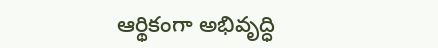ఆర్థికంగా అభివృద్ధి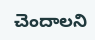చెందాలని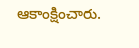ఆకాంక్షించారు.